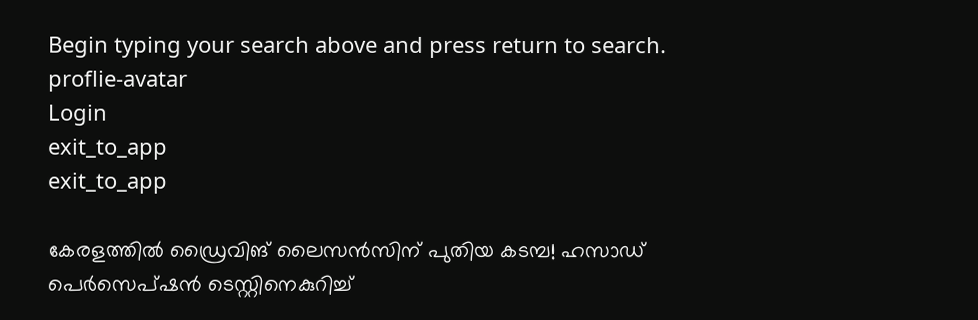Begin typing your search above and press return to search.
proflie-avatar
Login
exit_to_app
exit_to_app

കേരളത്തിൽ ഡ്രൈവിങ് ലൈസൻസിന് പുതിയ കടമ്പ! ഹസാഡ് പെർസെപ്ഷൻ ടെസ്റ്റിനെകുറിച്ച്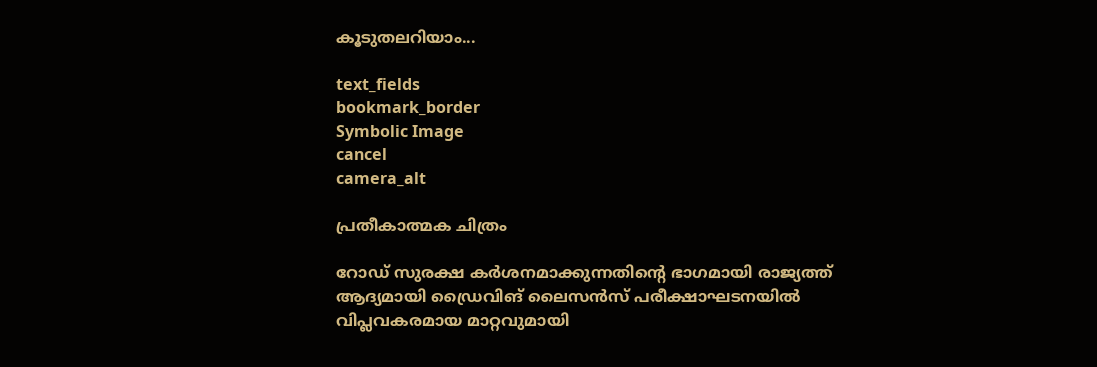കൂടുതലറിയാം...

text_fields
bookmark_border
Symbolic Image
cancel
camera_alt

പ്രതീകാത്മക ചിത്രം

റോഡ് സുരക്ഷ കർശനമാക്കുന്നതിന്റെ ഭാഗമായി രാജ്യത്ത് ആദ്യമായി ഡ്രൈവിങ് ലൈസൻസ് പരീക്ഷാഘടനയിൽ വിപ്ലവകരമായ മാറ്റവുമായി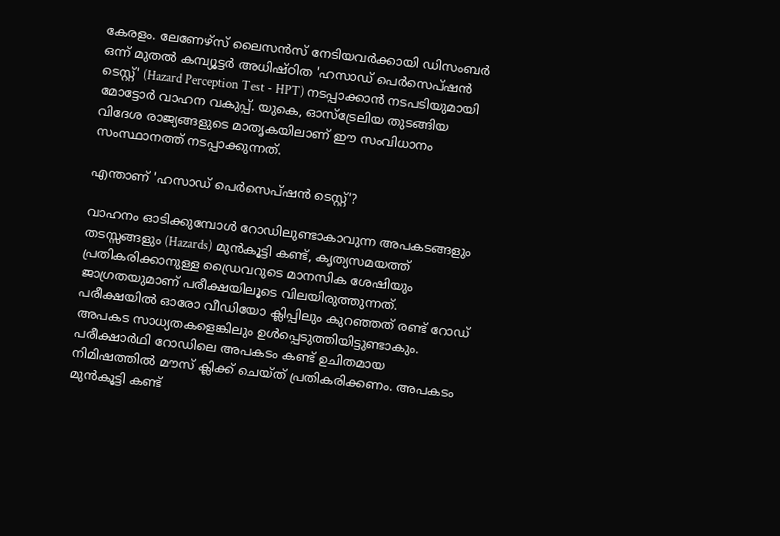കേരളം. ലേണേഴ്സ് ലൈസൻസ് നേടിയവർക്കായി ഡിസംബർ ഒന്ന് മുതൽ കമ്പ്യൂട്ടർ അധിഷ്ഠിത 'ഹസാഡ് പെർസെപ്ഷൻ ടെസ്റ്റ്' (Hazard Perception Test - HPT) നടപ്പാക്കാൻ നടപടിയുമായി മോട്ടോർ വാഹന വകുപ്പ്. യുകെ, ഓസ്ട്രേലിയ തുടങ്ങിയ വിദേശ രാജ്യങ്ങളുടെ മാതൃകയിലാണ് ഈ സംവിധാനം സംസ്ഥാനത്ത് നടപ്പാക്കുന്നത്.

എന്താണ് 'ഹസാഡ് പെർസെപ്ഷൻ ടെസ്റ്റ്'?

വാഹനം ഓടിക്കുമ്പോൾ റോഡിലുണ്ടാകാവുന്ന അപകടങ്ങളും തടസ്സങ്ങളും (Hazards) മുൻകൂട്ടി കണ്ട്, കൃത്യസമയത്ത് പ്രതികരിക്കാനുള്ള ഡ്രൈവറുടെ മാനസിക ശേഷിയും ജാഗ്രതയുമാണ് പരീക്ഷയിലൂടെ വിലയിരുത്തുന്നത്. പരീക്ഷയിൽ ഓരോ വീഡിയോ ക്ലിപ്പിലും കുറഞ്ഞത് രണ്ട് റോഡ് അപകട സാധ്യതകളെങ്കിലും ഉൾപ്പെടുത്തിയിട്ടുണ്ടാകും. പരീക്ഷാർഥി റോഡിലെ അപകടം കണ്ട് ഉചിതമായ നിമിഷത്തിൽ മൗസ് ക്ലിക്ക് ചെയ്ത് പ്രതികരിക്കണം. അപകടം മുൻകൂട്ടി കണ്ട്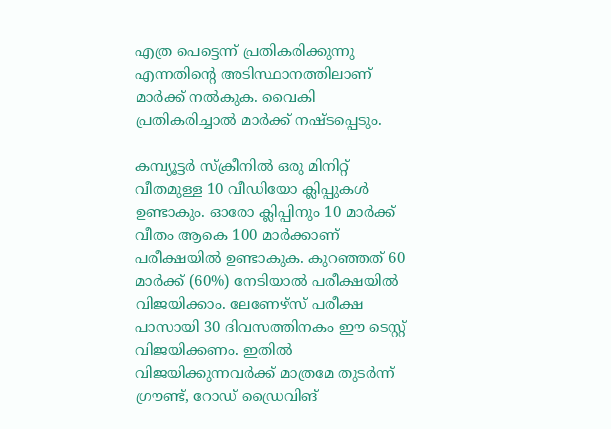എത്ര പെട്ടെന്ന് പ്രതികരിക്കുന്നു എന്നതിന്റെ അടിസ്ഥാനത്തിലാണ് മാർക്ക് നൽകുക. വൈകി പ്രതികരിച്ചാൽ മാർക്ക് നഷ്ടപ്പെടും.

കമ്പ്യൂട്ടർ സ്ക്രീനിൽ ഒരു മിനിറ്റ് വീതമുള്ള 10 വീഡിയോ ക്ലിപ്പുകൾ ഉണ്ടാകും. ഓരോ ക്ലിപ്പിനും 10 മാർക്ക് വീതം ആകെ 100 മാർക്കാണ് പരീക്ഷയിൽ ഉണ്ടാകുക. കുറഞ്ഞത് 60 മാർക്ക് (60%) നേടിയാൽ പരീക്ഷയിൽ വിജയിക്കാം. ലേണേഴ്സ് പരീക്ഷ പാസായി 30 ദിവസത്തിനകം ഈ ടെസ്റ്റ് വിജയിക്കണം. ഇതിൽ വിജയിക്കുന്നവർക്ക് മാത്രമേ തുടർന്ന് ഗ്രൗണ്ട്, റോഡ് ഡ്രൈവിങ്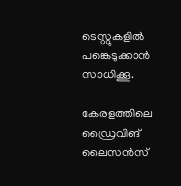ടെസ്റ്റുകളിൽ പങ്കെടുക്കാൻ സാധിക്കൂ.

കേരളത്തിലെ ഡ്രൈവിങ് ലൈസൻസ്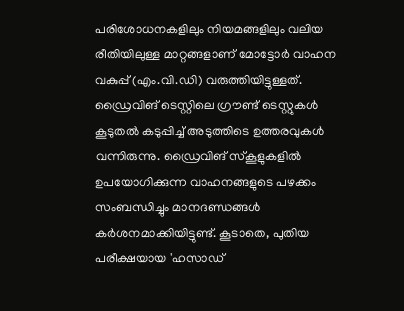പരിശോധനകളിലും നിയമങ്ങളിലും വലിയ രീതിയിലുള്ള മാറ്റങ്ങളാണ് മോട്ടോർ വാഹന വകുപ്പ് (എം.വി.ഡി) വരുത്തിയിട്ടുള്ളത്. ഡ്രൈവിങ് ടെസ്റ്റിലെ ഗ്രൗണ്ട് ടെസ്റ്റുകൾ കൂടുതൽ കടുപ്പിച്ച് അടുത്തിടെ ഉത്തരവുകൾ വന്നിരുന്നു. ഡ്രൈവിങ് സ്കൂളുകളിൽ ഉപയോഗിക്കുന്ന വാഹനങ്ങളുടെ പഴക്കം സംബന്ധിച്ചും മാനദണ്ഡങ്ങൾ കർശനമാക്കിയിട്ടുണ്ട്. കൂടാതെ, പുതിയ പരീക്ഷയായ 'ഹസാഡ്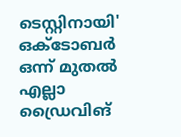ടെസ്റ്റിനായി' ഒക്ടോബർ ഒന്ന് മുതൽ എല്ലാ ഡ്രൈവിങ്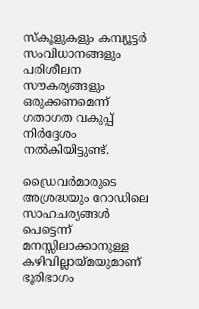സ്കൂളുകളും കമ്പ്യൂട്ടർ സംവിധാനങ്ങളും പരിശീലന സൗകര്യങ്ങളും ഒരുക്കണമെന്ന് ഗതാഗത വകുപ്പ് നിർദ്ദേശം നൽകിയിട്ടുണ്ട്.

ഡ്രൈവർമാരുടെ അശ്രദ്ധയും റോഡിലെ സാഹചര്യങ്ങൾ പെട്ടെന്ന് മനസ്സിലാക്കാനുള്ള കഴിവില്ലായ്മയുമാണ് ഭൂരിഭാഗം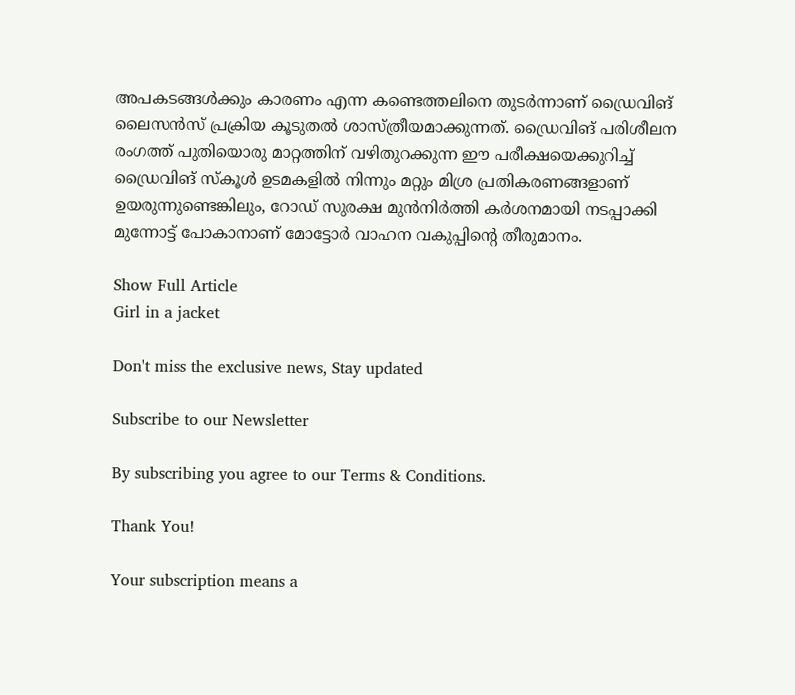അപകടങ്ങൾക്കും കാരണം എന്ന കണ്ടെത്തലിനെ തുടർന്നാണ് ഡ്രൈവിങ് ലൈസൻസ് പ്രക്രിയ കൂടുതൽ ശാസ്ത്രീയമാക്കുന്നത്. ഡ്രൈവിങ് പരിശീലന രംഗത്ത് പുതിയൊരു മാറ്റത്തിന് വഴിതുറക്കുന്ന ഈ പരീക്ഷയെക്കുറിച്ച് ഡ്രൈവിങ് സ്കൂൾ ഉടമകളിൽ നിന്നും മറ്റും മിശ്ര പ്രതികരണങ്ങളാണ് ഉയരുന്നുണ്ടെങ്കിലും, റോഡ് സുരക്ഷ മുൻനിർത്തി കർശനമായി നടപ്പാക്കി മുന്നോട്ട് പോകാനാണ് മോട്ടോർ വാഹന വകുപ്പിന്റെ തീരുമാനം.

Show Full Article
Girl in a jacket

Don't miss the exclusive news, Stay updated

Subscribe to our Newsletter

By subscribing you agree to our Terms & Conditions.

Thank You!

Your subscription means a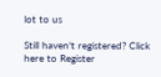lot to us

Still haven't registered? Click here to Register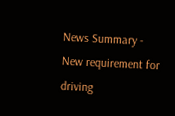News Summary - New requirement for driving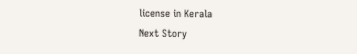license in Kerala
Next Story